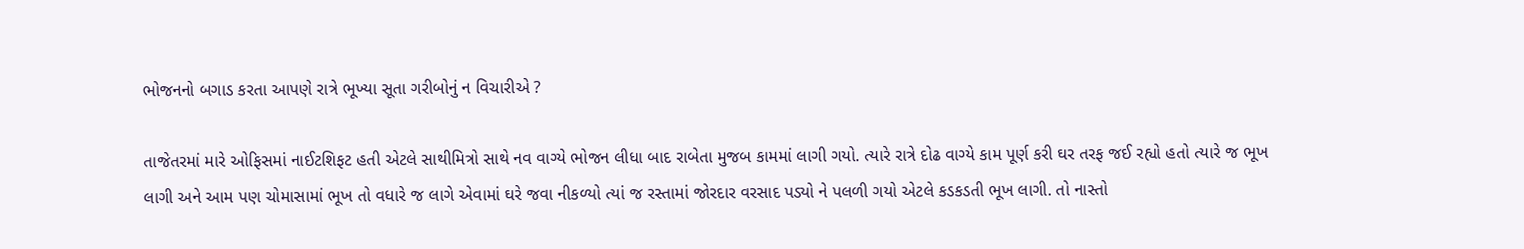ભોજનનો બગાડ કરતા આપણે રાત્રે ભૂખ્યા સૂતા ગરીબોનું ન વિચારીએ ?

તાજેતરમાં મારે ઓફિસમાં નાઈટશિફટ હતી એટલે સાથીમિત્રો સાથે નવ વાગ્યે ભોજન લીધા બાદ રાબેતા મુજબ કામમાં લાગી ગયો. ત્યારે રાત્રે દોઢ વાગ્યે કામ પૂર્ણ કરી ઘર તરફ જઈ રહ્યો હતો ત્યારે જ ભૂખ લાગી અને આમ પણ ચોમાસામાં ભૂખ તો વધારે જ લાગે એવામાં ઘરે જવા નીકળ્યો ત્યાં જ રસ્તામાં જોરદાર વરસાદ પડ્યો ને પલળી ગયો એટલે કડકડતી ભૂખ લાગી. તો નાસ્તો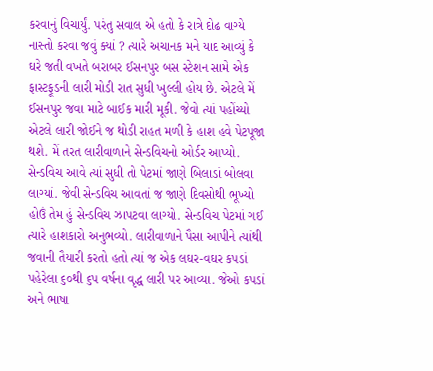કરવાનું વિચાર્યું. પરંતુ સવાલ એ હતો કે રાત્રે દોઢ વાગ્યે નાસ્તો કરવા જવું ક્યાં ? ત્યારે અચાનક મને યાદ આવ્યું કે ઘરે જતી વખતે બરાબર ઈસનપુર બસ સ્ટેશન સામે એક ફાસ્ટફૂડની લારી મોડી રાત સુધી ખુલ્લી હોય છે. એટલે મેં ઈસનપુર જવા માટે બાઈક મારી મૂકી. જેવો ત્યાં પહોંચ્યો એટલે લારી જોઈને જ થોડી રાહત મળી કે હાશ હવે પેટપૂજા થશે. મેં તરત લારીવાળાને સેન્ડવિચનો ઓર્ડર આપ્યો. સેન્ડવિચ આવે ત્યાં સુધી તો પેટમાં જાણે બિલાડાં બોલવા લાગ્યાં. જેવી સેન્ડવિચ આવતાં જ જાણે દિવસોથી ભૂખ્યો હોઉં તેમ હું સેન્ડવિચ ઝાપટવા લાગ્યો. સેન્ડવિચ પેટમાં ગઈ ત્યારે હાશકારો અનુભવ્યો. લારીવાળાને પૈસા આપીને ત્યાંથી જવાની તૈયારી કરતો હતો ત્યાં જ એક લઘર-વઘર કપડાં પહેરેલા ૬૦થી ૬પ વર્ષના વૃદ્ધ લારી પર આવ્યા. જેઓ કપડાં અને ભાષા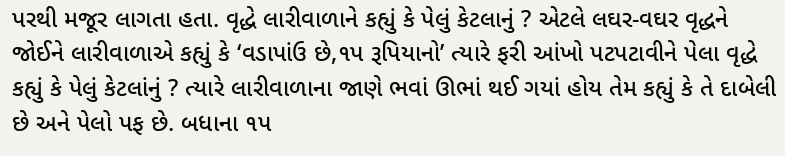પરથી મજૂર લાગતા હતા. વૃદ્ધે લારીવાળાને કહ્યું કે પેલું કેટલાનું ? એટલે લઘર-વઘર વૃદ્ધને જોઈને લારીવાળાએ કહ્યું કે ‘વડાપાંઉ છે,૧પ રૂપિયાનો’ ત્યારે ફરી આંખો પટપટાવીને પેલા વૃદ્ધે કહ્યું કે પેલું કેટલાંનું ? ત્યારે લારીવાળાના જાણે ભવાં ઊભાં થઈ ગયાં હોય તેમ કહ્યું કે તે દાબેલી છે અને પેલો પફ છે. બધાના ૧પ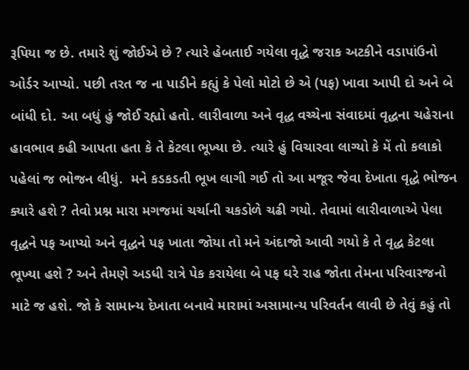રૂપિયા જ છે. તમારે શું જોઈએ છે ? ત્યારે હેબતાઈ ગયેલા વૃદ્ધે જરાક અટકીને વડાપાંઉનો ઓર્ડર આપ્યો. પછી તરત જ ના પાડીને કહ્યું કે પેલો મોટો છે એ (પફ) ખાવા આપી દો અને બે બાંધી દો. આ બધું હું જોઈ રહ્યો હતો. લારીવાળા અને વૃદ્ધ વચ્ચેના સંવાદમાં વૃદ્ધના ચહેરાના હાવભાવ કહી આપતા હતા કે તે કેટલા ભૂખ્યા છે. ત્યારે હું વિચારવા લાગ્યો કે મેં તો કલાકો પહેલાં જ ભોજન લીધું.  મને કડકડતી ભૂખ લાગી ગઈ તો આ મજૂર જેવા દેખાતા વૃદ્ધે ભોજન ક્યારે હશે ? તેવો પ્રશ્ન મારા મગજમાં ચર્ચાની ચકડોળે ચઢી ગયો. તેવામાં લારીવાળાએ પેલા વૃદ્ધને પફ આપ્યો અને વૃદ્ધને પફ ખાતા જોયા તો મને અંદાજો આવી ગયો કે તે વૃદ્ધ કેટલા ભૂખ્યા હશે ? અને તેમણે અડધી રાત્રે પેક કરાયેલા બે પફ ઘરે રાહ જોતા તેમના પરિવારજનો માટે જ હશે. જો કે સામાન્ય દેખાતા બનાવે મારામાં અસામાન્ય પરિવર્તન લાવી છે તેવું કહું તો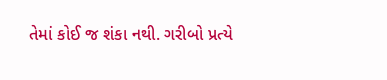તેમાં કોઈ જ શંકા નથી. ગરીબો પ્રત્યે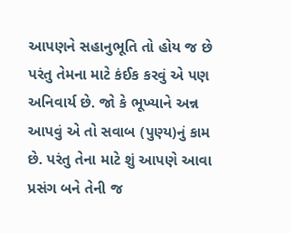આપણને સહાનુભૂતિ તો હોય જ છે પરંતુ તેમના માટે કંઈક કરવું એ પણ અનિવાર્ય છે. જો કે ભૂખ્યાને અન્ન આપવું એ તો સવાબ (પુણ્ય)નું કામ છે. પરંતુ તેના માટે શું આપણે આવા પ્રસંગ બને તેની જ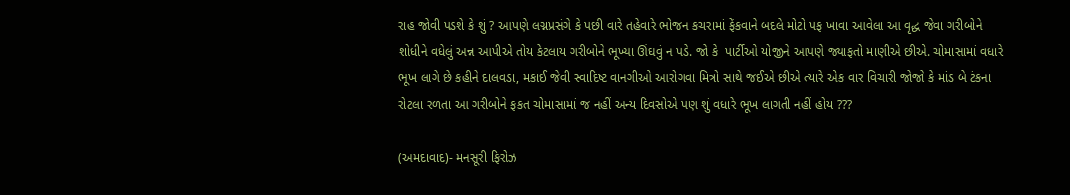રાહ જોવી પડશે કે શું ? આપણે લગ્નપ્રસંગે કે પછી વારે તહેવારે ભોજન કચરામાં ફેંકવાને બદલે મોટો પફ ખાવા આવેલા આ વૃદ્ધ જેવા ગરીબોને શોધીને વધેલું અન્ન આપીએ તોય કેટલાય ગરીબોને ભૂખ્યા ઊંઘવું ન પડે. જો કે  પાર્ટીઓ યોજીને આપણે જ્યાફતો માણીએ છીએ. ચોમાસામાં વધારે ભૂખ લાગે છે કહીને દાલવડા, મકાઈ જેવી સ્વાદિષ્ટ વાનગીઓ આરોગવા મિત્રો સાથે જઈએ છીએ ત્યારે એક વાર વિચારી જોજો કે માંડ બે ટંકના રોટલા રળતા આ ગરીબોને ફકત ચોમાસામાં જ નહીં અન્ય દિવસોએ પણ શું વધારે ભૂખ લાગતી નહીં હોય ???

(અમદાવાદ)- મનસૂરી ફિરોઝ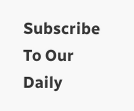Subscribe To Our Daily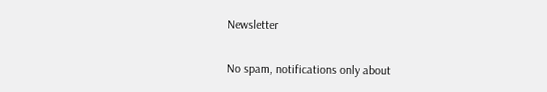Newsletter

No spam, notifications only about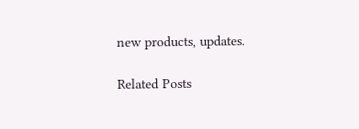new products, updates.

Related Posts